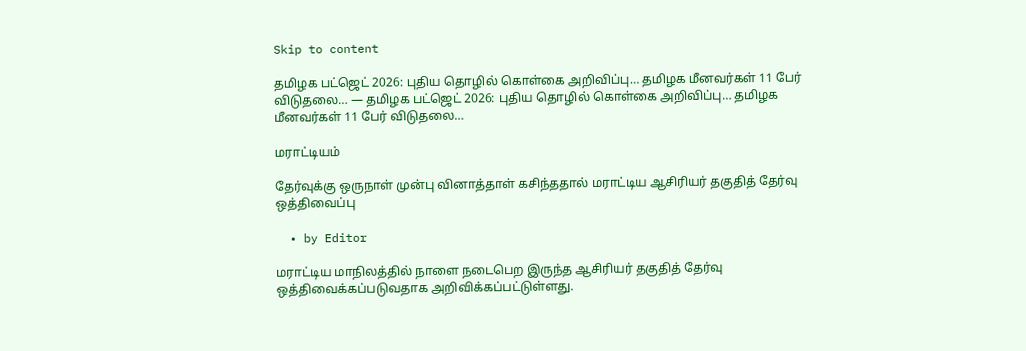Skip to content

தமிழக பட்ஜெட் 2026: புதிய தொழில் கொள்கை அறிவிப்பு… தமிழக மீனவர்கள் 11 பேர் விடுதலை… — தமிழக பட்ஜெட் 2026: புதிய தொழில் கொள்கை அறிவிப்பு… தமிழக மீனவர்கள் 11 பேர் விடுதலை…

மராட்டியம்

தேர்வுக்கு ஒருநாள் முன்பு வினாத்தாள் கசிந்ததால் மராட்டிய ஆசிரியர் தகுதித் தேர்வு ஒத்திவைப்பு

  • by Editor

மராட்டிய மாநிலத்தில் நாளை நடைபெற இருந்த ஆசிரியர் தகுதித் தேர்வு ஒத்திவைக்கப்படுவதாக அறிவிக்கப்பட்டுள்ளது.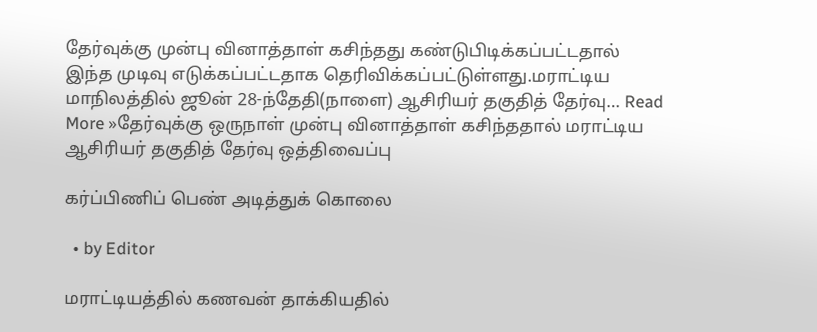தேர்வுக்கு முன்பு வினாத்தாள் கசிந்தது கண்டுபிடிக்கப்பட்டதால் இந்த முடிவு எடுக்கப்பட்டதாக தெரிவிக்கப்பட்டுள்ளது.மராட்டிய மாநிலத்தில் ஜூன் 28-ந்தேதி(நாளை) ஆசிரியர் தகுதித் தேர்வு… Read More »தேர்வுக்கு ஒருநாள் முன்பு வினாத்தாள் கசிந்ததால் மராட்டிய ஆசிரியர் தகுதித் தேர்வு ஒத்திவைப்பு

கர்ப்பிணிப் பெண் அடித்துக் கொலை

  • by Editor

மராட்டியத்தில் கணவன் தாக்கியதில்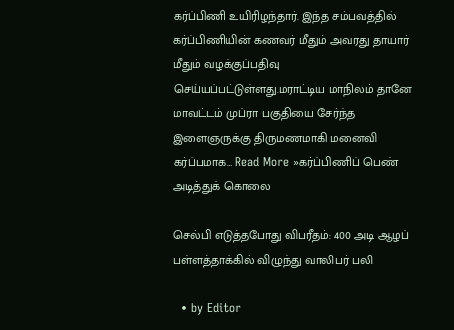கர்ப்பிணி உயிரிழந்தார். இந்த சம்பவத்தில் கர்ப்பிணியின் கணவர் மீதும் அவரது தாயார் மீதும் வழக்குப்பதிவு செய்யப்பட்டுள்ளது.மராட்டிய மாநிலம் தானே மாவட்டம் முப்ரா பகுதியை சேர்ந்த இளைஞருக்கு திருமணமாகி மனைவி கர்ப்பமாக… Read More »கர்ப்பிணிப் பெண் அடித்துக் கொலை

செல்பி எடுத்தபோது விபரீதம்: 400 அடி ஆழப் பள்ளத்தாக்கில் விழுந்து வாலிபர் பலி

  • by Editor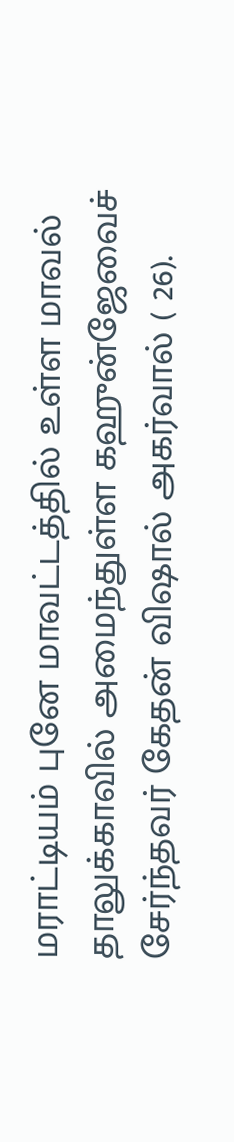மராட்டியம் புனே மாவட்டத்தில் உள்ள மாவல் தாலுக்காவில் அமைந்துள்ள கஹுன்ஜேவைச் சேர்ந்தவர் கேதன் விஷால் அகர்வால் ( 26).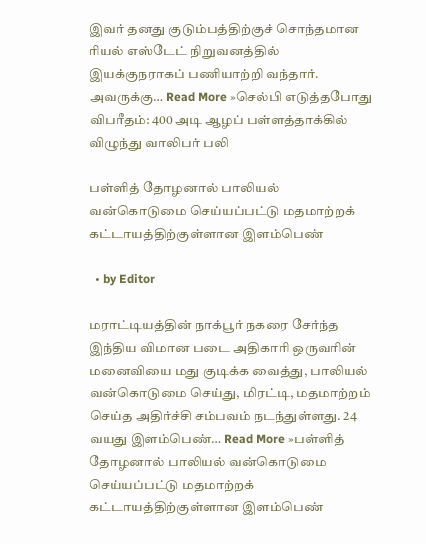இவர் தனது குடும்பத்திற்குச் சொந்தமான ரியல் எஸ்டேட் நிறுவனத்தில் இயக்குநராகப் பணியாற்றி வந்தார். அவருக்கு… Read More »செல்பி எடுத்தபோது விபரீதம்: 400 அடி ஆழப் பள்ளத்தாக்கில் விழுந்து வாலிபர் பலி

பள்ளித் தோழனால் பாலியல் வன்கொடுமை செய்யப்பட்டு மதமாற்றக் கட்டாயத்திற்குள்ளான இளம்பெண்

  • by Editor

மராட்டியத்தின் நாக்பூர் நகரை சேர்ந்த இந்திய விமான படை அதிகாரி ஒருவரின் மனைவியை மது குடிக்க வைத்து, பாலியல் வன்கொடுமை செய்து, மிரட்டி, மதமாற்றம் செய்த அதிர்ச்சி சம்பவம் நடந்துள்ளது. 24 வயது இளம்பெண்… Read More »பள்ளித் தோழனால் பாலியல் வன்கொடுமை செய்யப்பட்டு மதமாற்றக் கட்டாயத்திற்குள்ளான இளம்பெண்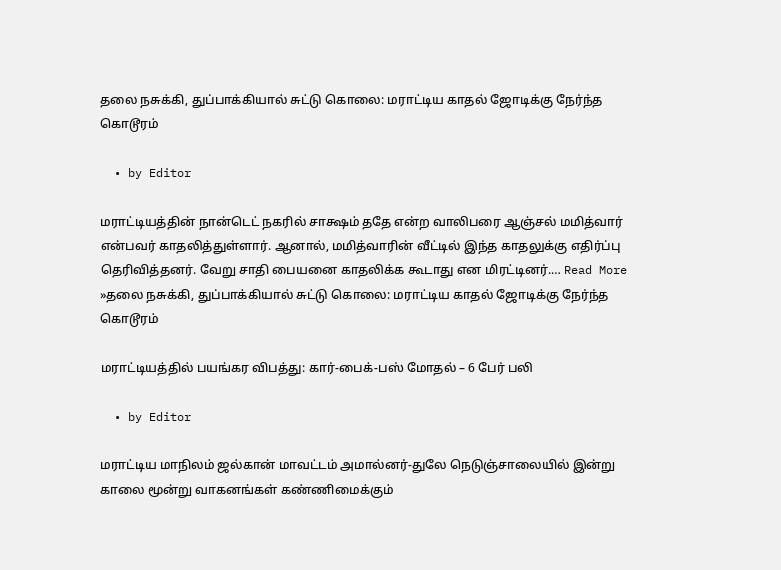தலை நசுக்கி, துப்பாக்கியால் சுட்டு கொலை: மராட்டிய காதல் ஜோடிக்கு நேர்ந்த கொடூரம்

  • by Editor

மராட்டியத்தின் நான்டெட் நகரில் சாக்ஷம் ததே என்ற வாலிபரை ஆஞ்சல் மமித்வார் என்பவர் காதலித்துள்ளார். ஆனால், மமித்வாரின் வீட்டில் இந்த காதலுக்கு எதிர்ப்பு தெரிவித்தனர். வேறு சாதி பையனை காதலிக்க கூடாது என மிரட்டினர்.… Read More »தலை நசுக்கி, துப்பாக்கியால் சுட்டு கொலை: மராட்டிய காதல் ஜோடிக்கு நேர்ந்த கொடூரம்

மராட்டியத்தில் பயங்கர விபத்து: கார்-பைக்-பஸ் மோதல் – 6 பேர் பலி

  • by Editor

மராட்டிய மாநிலம் ஜல்கான் மாவட்டம் அமால்னர்-துலே நெடுஞ்சாலையில் இன்று காலை மூன்று வாகனங்கள் கண்ணிமைக்கும்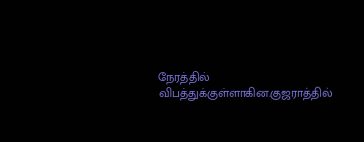நேரத்தில் விபத்துக்குள்ளாகின.குஜராத்தில்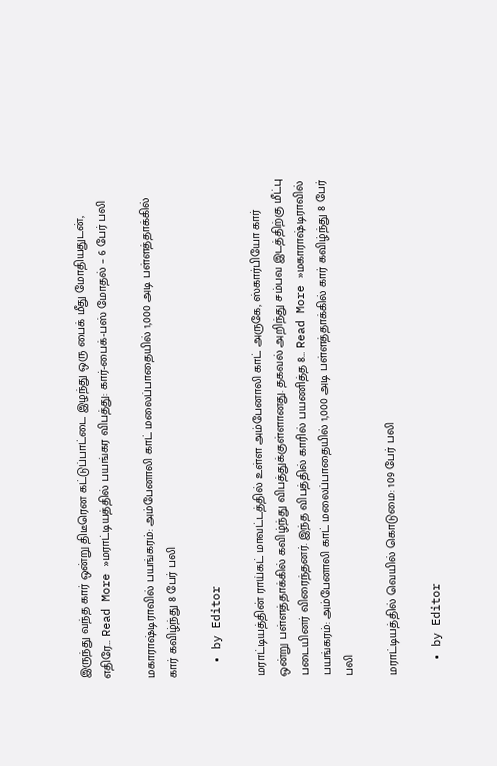இருந்து வந்த கார் ஒன்று திடீரென கட்டுப்பாட்டை இழந்து ஒரு பைக் மீது மோதியதுடன், எதிரே… Read More »மராட்டியத்தில் பயங்கர விபத்து: கார்-பைக்-பஸ் மோதல் – 6 பேர் பலி

மகாராஷ்டிராவில் பயங்கரம்: அம்பேனாலி காட் மலைப்பாதையில் 1,000 அடி பள்ளத்தாக்கில் கார் கவிழ்ந்து 8 பேர் பலி

  • by Editor

மராட்டியத்தின் ராய்கட் மாவட்டத்தில் உள்ள அம்பேனாலி காட் அருகே, ஸ்கார்பியோ கார் ஒன்று பள்ளத்தாக்கில் கவிழ்ந்து விபத்துக்குள்ளானது. தகவல் அறிந்து சம்பவ இடத்திற்கு மீட்பு படையினர் விரைந்தனர். இந்த விபத்தில் காரில் பயணித்த 8… Read More »மகாராஷ்டிராவில் பயங்கரம்: அம்பேனாலி காட் மலைப்பாதையில் 1,000 அடி பள்ளத்தாக்கில் கார் கவிழ்ந்து 8 பேர் பலி

மராட்டியத்தில் வெயில் கொடுமை: 109 பேர் பலி

  • by Editor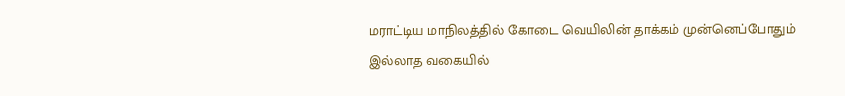மராட்டிய மாநிலத்தில் கோடை வெயிலின் தாக்கம் முன்னெப்போதும் இல்லாத வகையில்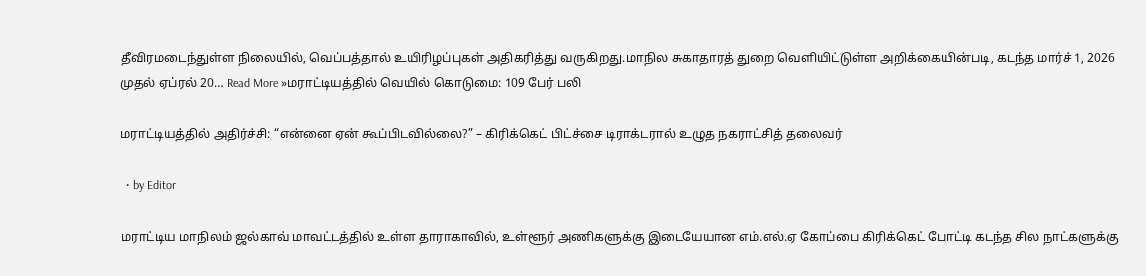தீவிரமடைந்துள்ள நிலையில், வெப்பத்தால் உயிரிழப்புகள் அதிகரித்து வருகிறது.மாநில சுகாதாரத் துறை வெளியிட்டுள்ள அறிக்கையின்படி, கடந்த மார்ச் 1, 2026 முதல் ஏப்ரல் 20… Read More »மராட்டியத்தில் வெயில் கொடுமை: 109 பேர் பலி

மராட்டியத்தில் அதிர்ச்சி: “என்னை ஏன் கூப்பிடவில்லை?” – கிரிக்கெட் பிட்ச்சை டிராக்டரால் உழுத நகராட்சித் தலைவர்

  • by Editor

மராட்டிய மாநிலம் ஜல்காவ் மாவட்டத்தில் உள்ள தாராகாவில், உள்ளூர் அணிகளுக்கு இடையேயான எம்.எல்.ஏ கோப்பை கிரிக்கெட் போட்டி கடந்த சில நாட்களுக்கு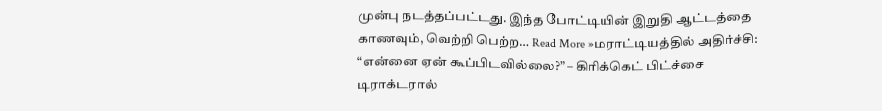முன்பு நடத்தப்பட்டது. இந்த போட்டியின் இறுதி ஆட்டத்தை காணவும், வெற்றி பெற்ற… Read More »மராட்டியத்தில் அதிர்ச்சி: “என்னை ஏன் கூப்பிடவில்லை?” – கிரிக்கெட் பிட்ச்சை டிராக்டரால்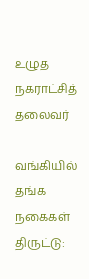உழுத நகராட்சித் தலைவர்

வங்கியில் தங்க நகைகள் திருட்டு: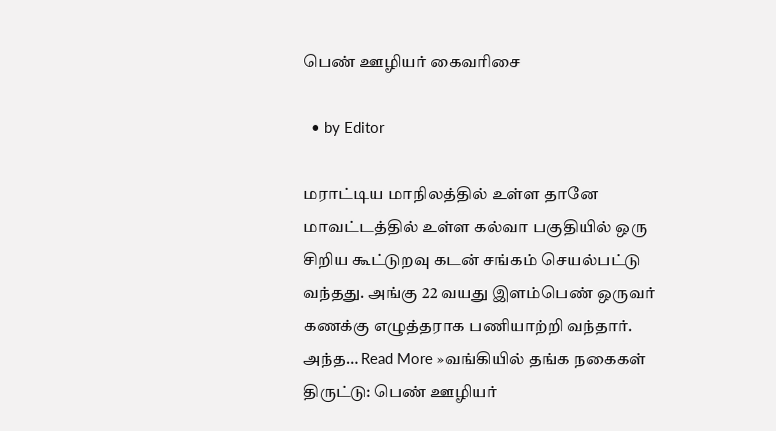பெண் ஊழியர் கைவரிசை

  • by Editor

மராட்டிய மாநிலத்தில் உள்ள தானே மாவட்டத்தில் உள்ள கல்வா பகுதியில் ஒரு சிறிய கூட்டுறவு கடன் சங்கம் செயல்பட்டு வந்தது. அங்கு 22 வயது இளம்பெண் ஒருவர் கணக்கு எழுத்தராக பணியாற்றி வந்தார். அந்த… Read More »வங்கியில் தங்க நகைகள் திருட்டு: பெண் ஊழியர்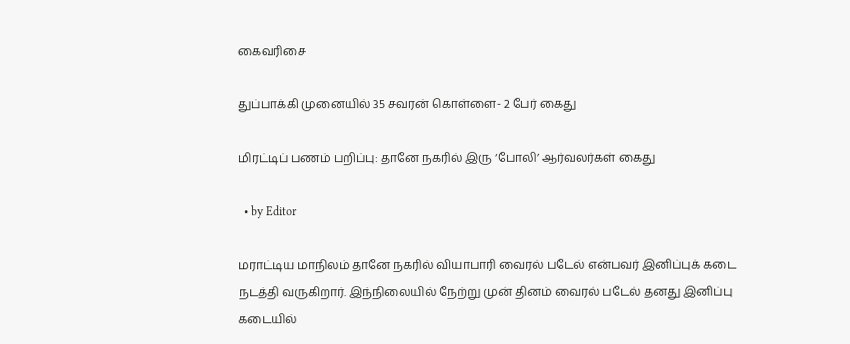கைவரிசை

துப்பாக்கி முனையில் 35 சவரன் கொள்ளை- 2 பேர் கைது

மிரட்டிப் பணம் பறிப்பு: தானே நகரில் இரு ‘போலி’ ஆர்வலர்கள் கைது

  • by Editor

மராட்டிய மாநிலம் தானே நகரில் வியாபாரி வைரல் படேல் என்பவர் இனிப்புக் கடை நடத்தி வருகிறார். இந்நிலையில் நேற்று முன் தினம் வைரல் படேல் தனது இனிப்பு கடையில்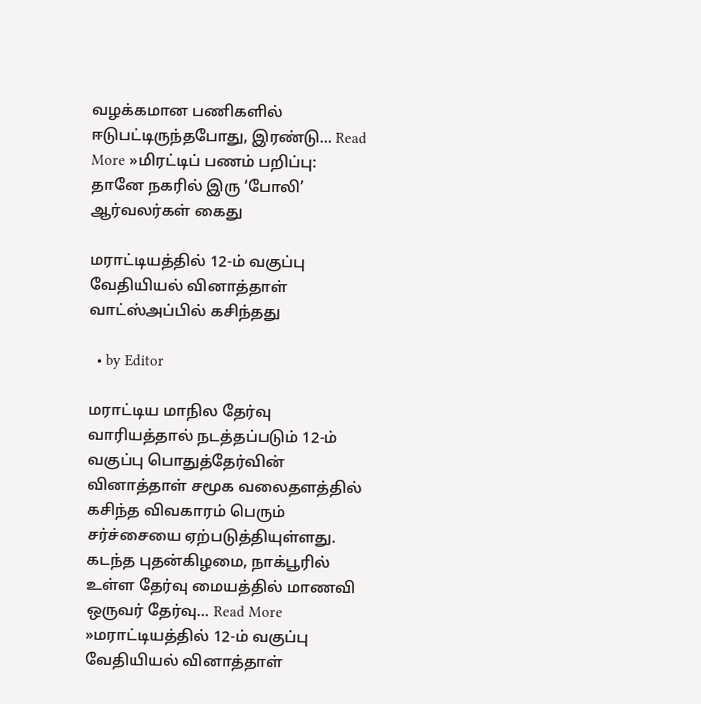வழக்கமான பணிகளில் ஈடுபட்டிருந்தபோது, இரண்டு… Read More »மிரட்டிப் பணம் பறிப்பு: தானே நகரில் இரு ‘போலி’ ஆர்வலர்கள் கைது

மராட்டியத்தில் 12-ம் வகுப்பு வேதியியல் வினாத்தாள் வாட்ஸ்அப்பில் கசிந்தது

  • by Editor

மராட்டிய மாநில தேர்வு வாரியத்தால் நடத்தப்படும் 12-ம் வகுப்பு பொதுத்தேர்வின் வினாத்தாள் சமூக வலைதளத்தில் கசிந்த விவகாரம் பெரும் சர்ச்சையை ஏற்படுத்தியுள்ளது. கடந்த புதன்கிழமை, நாக்பூரில் உள்ள தேர்வு மையத்தில் மாணவி ஒருவர் தேர்வு… Read More »மராட்டியத்தில் 12-ம் வகுப்பு வேதியியல் வினாத்தாள்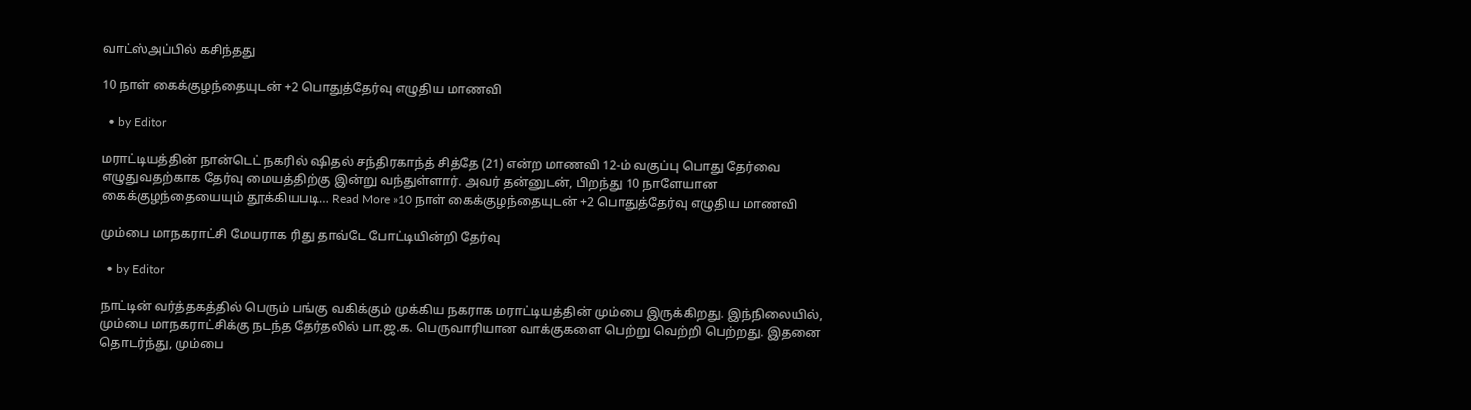வாட்ஸ்அப்பில் கசிந்தது

10 நாள் கைக்குழந்தையுடன் +2 பொதுத்தேர்வு எழுதிய மாணவி

  • by Editor

மராட்டியத்தின் நான்டெட் நகரில் ஷிதல் சந்திரகாந்த் சித்தே (21) என்ற மாணவி 12-ம் வகுப்பு பொது தேர்வை எழுதுவதற்காக தேர்வு மையத்திற்கு இன்று வந்துள்ளார். அவர் தன்னுடன், பிறந்து 10 நாளேயான கைக்குழந்தையையும் தூக்கியபடி… Read More »10 நாள் கைக்குழந்தையுடன் +2 பொதுத்தேர்வு எழுதிய மாணவி

மும்பை மாநகராட்சி மேயராக ரிது தாவ்டே போட்டியின்றி தேர்வு

  • by Editor

நாட்டின் வர்த்தகத்தில் பெரும் பங்கு வகிக்கும் முக்கிய நகராக மராட்டியத்தின் மும்பை இருக்கிறது. இந்நிலையில், மும்பை மாநகராட்சிக்கு நடந்த தேர்தலில் பா.ஜ.க. பெருவாரியான வாக்குகளை பெற்று வெற்றி பெற்றது. இதனை தொடர்ந்து, மும்பை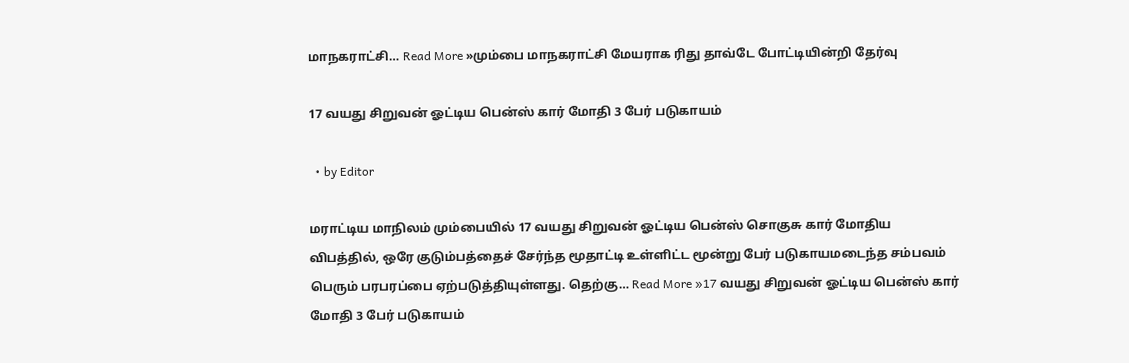மாநகராட்சி… Read More »மும்பை மாநகராட்சி மேயராக ரிது தாவ்டே போட்டியின்றி தேர்வு

17 வயது சிறுவன் ஓட்டிய பென்ஸ் கார் மோதி 3 பேர் படுகாயம்

  • by Editor

மராட்டிய மாநிலம் மும்பையில் 17 வயது சிறுவன் ஓட்டிய பென்ஸ் சொகுசு கார் மோதிய விபத்தில், ஒரே குடும்பத்தைச் சேர்ந்த மூதாட்டி உள்ளிட்ட மூன்று பேர் படுகாயமடைந்த சம்பவம் பெரும் பரபரப்பை ஏற்படுத்தியுள்ளது. தெற்கு… Read More »17 வயது சிறுவன் ஓட்டிய பென்ஸ் கார் மோதி 3 பேர் படுகாயம்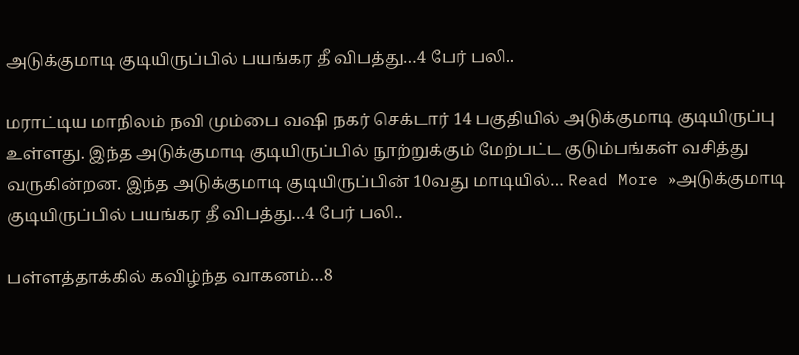அடுக்குமாடி குடியிருப்பில் பயங்கர தீ விபத்து…4 பேர் பலி..

மராட்டிய மாநிலம் நவி மும்பை வஷி நகர் செக்டார் 14 பகுதியில் அடுக்குமாடி குடியிருப்பு உள்ளது. இந்த அடுக்குமாடி குடியிருப்பில் நூற்றுக்கும் மேற்பட்ட குடும்பங்கள் வசித்து வருகின்றன. இந்த அடுக்குமாடி குடியிருப்பின் 10வது மாடியில்… Read More »அடுக்குமாடி குடியிருப்பில் பயங்கர தீ விபத்து…4 பேர் பலி..

பள்ளத்தாக்கில் கவிழ்ந்த வாகனம்…8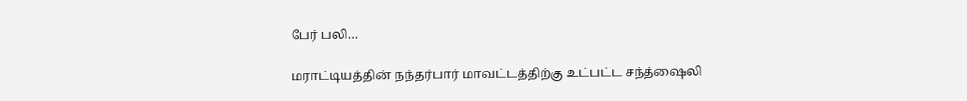பேர் பலி…

மராட்டியத்தின் நந்தர்பார் மாவட்டத்திற்கு உட்பட்ட சந்த்ஷைலி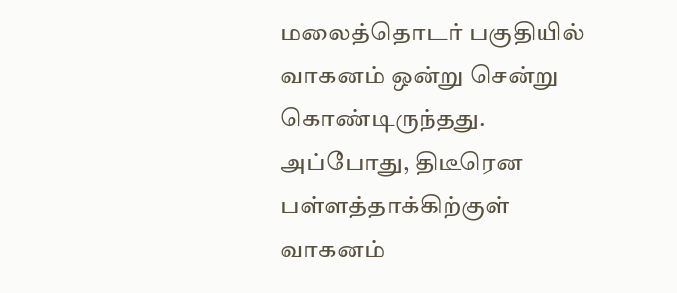மலைத்தொடர் பகுதியில் வாகனம் ஒன்று சென்று கொண்டிருந்தது. அப்போது, திடீரென பள்ளத்தாக்கிற்குள் வாகனம்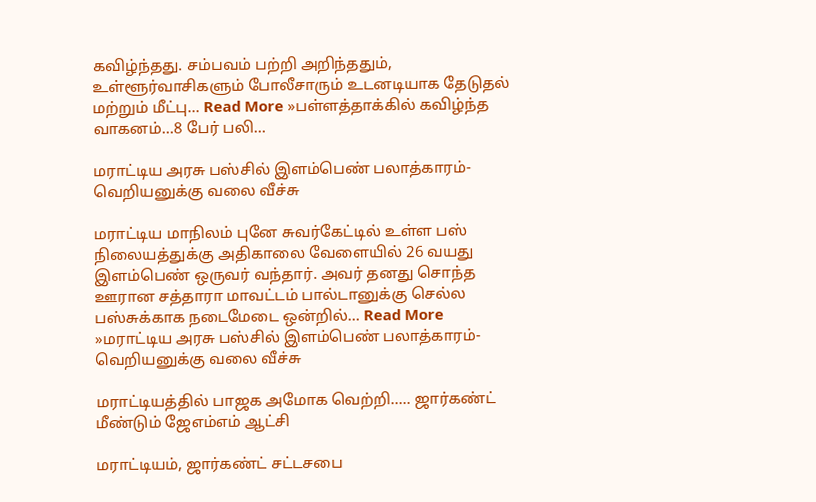கவிழ்ந்தது. சம்பவம் பற்றி அறிந்ததும், உள்ளூர்வாசிகளும் போலீசாரும் உடனடியாக தேடுதல் மற்றும் மீட்பு… Read More »பள்ளத்தாக்கில் கவிழ்ந்த வாகனம்…8 பேர் பலி…

மராட்டிய அரசு பஸ்சில் இளம்பெண் பலாத்காரம்- வெறியனுக்கு வலை வீச்சு

மராட்டிய மாநிலம் புனே சுவர்கேட்டில் உள்ள பஸ் நிலையத்துக்கு அதிகாலை வேளையில் 26 வயது இளம்பெண் ஒருவர் வந்தார். அவர் தனது சொந்த ஊரான சத்தாரா மாவட்டம் பால்டானுக்கு செல்ல பஸ்சுக்காக நடைமேடை ஒன்றில்… Read More »மராட்டிய அரசு பஸ்சில் இளம்பெண் பலாத்காரம்- வெறியனுக்கு வலை வீச்சு

மராட்டியத்தில் பாஜக அமோக வெற்றி….. ஜார்கண்ட் மீண்டும் ஜேஎம்எம் ஆட்சி

மராட்டியம், ஜார்கண்ட் சட்டசபை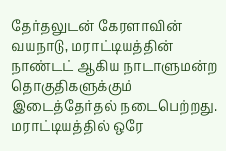தேர்தலுடன் கேரளாவின் வயநாடு, மராட்டியத்தின் நாண்டட் ஆகிய நாடாளுமன்ற தொகுதிகளுக்கும் இடைத்தேர்தல் நடைபெற்றது.  மராட்டியத்தில் ஒரே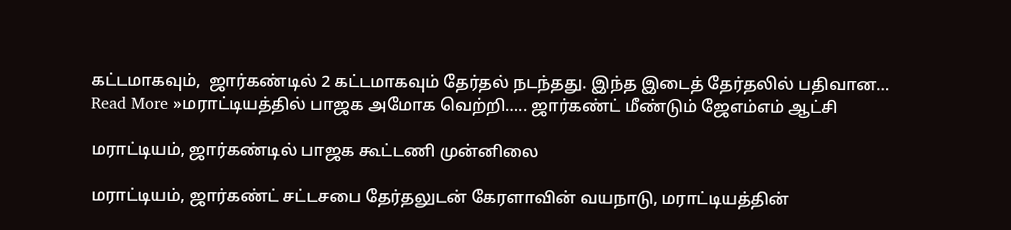கட்டமாகவும்,  ஜார்கண்டில் 2 கட்டமாகவும் தேர்தல் நடந்தது. இந்த இடைத் தேர்தலில் பதிவான… Read More »மராட்டியத்தில் பாஜக அமோக வெற்றி….. ஜார்கண்ட் மீண்டும் ஜேஎம்எம் ஆட்சி

மராட்டியம், ஜார்கண்டில் பாஜக கூட்டணி முன்னிலை

மராட்டியம், ஜார்கண்ட் சட்டசபை தேர்தலுடன் கேரளாவின் வயநாடு, மராட்டியத்தின்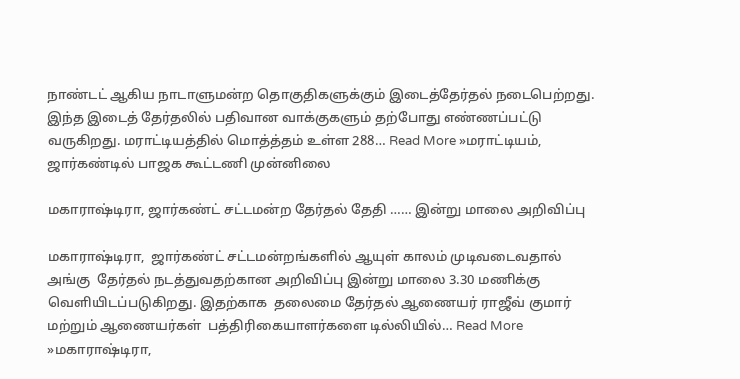நாண்டட் ஆகிய நாடாளுமன்ற தொகுதிகளுக்கும் இடைத்தேர்தல் நடைபெற்றது. இந்த இடைத் தேர்தலில் பதிவான வாக்குகளும் தற்போது எண்ணப்பட்டு வருகிறது. மராட்டியத்தில் மொத்த்தம் உள்ள 288… Read More »மராட்டியம், ஜார்கண்டில் பாஜக கூட்டணி முன்னிலை

மகாராஷ்டிரா, ஜார்கண்ட் சட்டமன்ற தேர்தல் தேதி …… இன்று மாலை அறிவிப்பு

மகாராஷ்டிரா,  ஜார்கண்ட் சட்டமன்றங்களில் ஆயுள் காலம் முடிவடைவதால் அங்கு  தேர்தல் நடத்துவதற்கான அறிவிப்பு இன்று மாலை 3.30 மணிக்கு வெளியிடப்படுகிறது. இதற்காக  தலைமை தேர்தல் ஆணையர் ராஜீவ் குமார் மற்றும் ஆணையர்கள்  பத்திரிகையாளர்களை டில்லியில்… Read More »மகாராஷ்டிரா,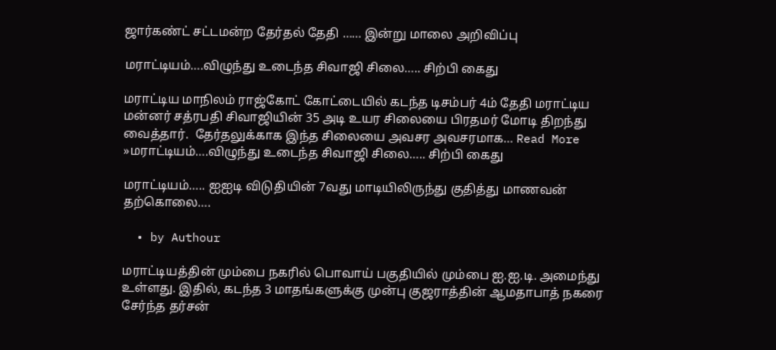ஜார்கண்ட் சட்டமன்ற தேர்தல் தேதி …… இன்று மாலை அறிவிப்பு

மராட்டியம்….விழுந்து உடைந்த சிவாஜி சிலை….. சிற்பி கைது

மராட்டிய மாநிலம் ராஜ்கோட் கோட்டையில் கடந்த டிசம்பர் 4ம் தேதி மராட்டிய மன்னர் சத்ரபதி சிவாஜியின் 35 அடி உயர சிலையை பிரதமர் மோடி திறந்து வைத்தார்.  தேர்தலுக்காக இந்த சிலையை அவசர அவசரமாக… Read More »மராட்டியம்….விழுந்து உடைந்த சிவாஜி சிலை….. சிற்பி கைது

மராட்டியம்….. ஐஐடி விடுதியின் 7வது மாடியிலிருந்து குதித்து மாணவன் தற்கொலை….

  • by Authour

மராட்டியத்தின் மும்பை நகரில் பொவாய் பகுதியில் மும்பை ஐ.ஐ.டி. அமைந்து உள்ளது. இதில், கடந்த 3 மாதங்களுக்கு முன்பு குஜராத்தின் ஆமதாபாத் நகரை சேர்ந்த தர்சன்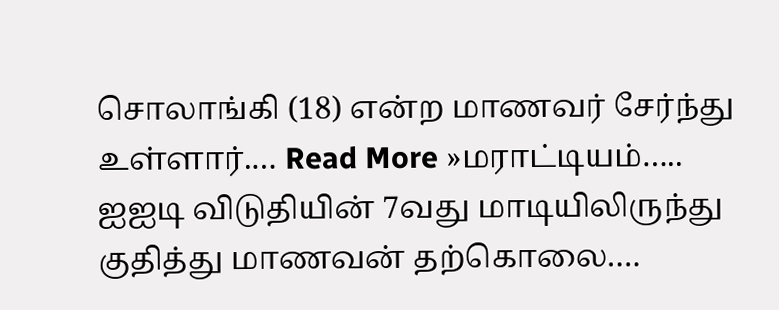சொலாங்கி (18) என்ற மாணவர் சேர்ந்து உள்ளார்.… Read More »மராட்டியம்….. ஐஐடி விடுதியின் 7வது மாடியிலிருந்து குதித்து மாணவன் தற்கொலை….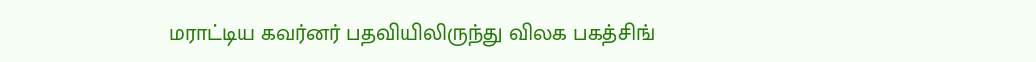மராட்டிய கவர்னர் பதவியிலிருந்து விலக பகத்சிங்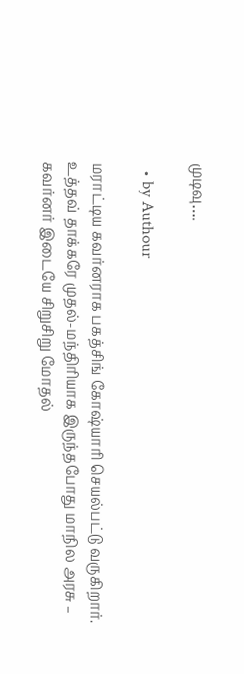முடிவு….

  • by Authour

மராட்டிய கவர்னராக பகத்சிங் கோஷ்யாரி செயல்பட்டு வருகிறார். உத்தவ் தாக்கரே முதல்-மந்திரியாக இருந்தபோது மாநில அரசு – கவர்னர் இடையே சிறுசிறு மோதல்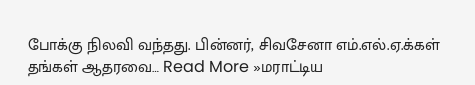போக்கு நிலவி வந்தது. பின்னர், சிவசேனா எம்.எல்.ஏ.க்கள் தங்கள் ஆதரவை… Read More »மராட்டிய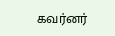கவர்னர்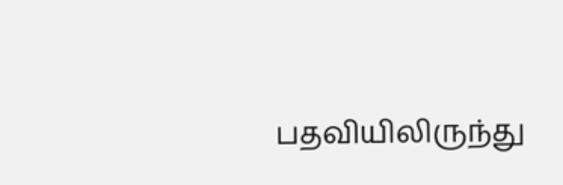பதவியிலிருந்து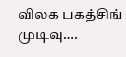விலக பகத்சிங் முடிவு….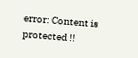error: Content is protected !!